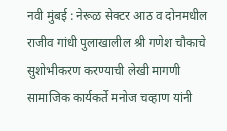नवी मुंबई : नेरूळ सेक्टर आठ व दोनमधील राजीव गांधी पुलाखालील श्री गणेश चौकाचे सुशोभीकरण करण्याची लेखी मागणी सामाजिक कार्यकर्ते मनोज चव्हाण यांनी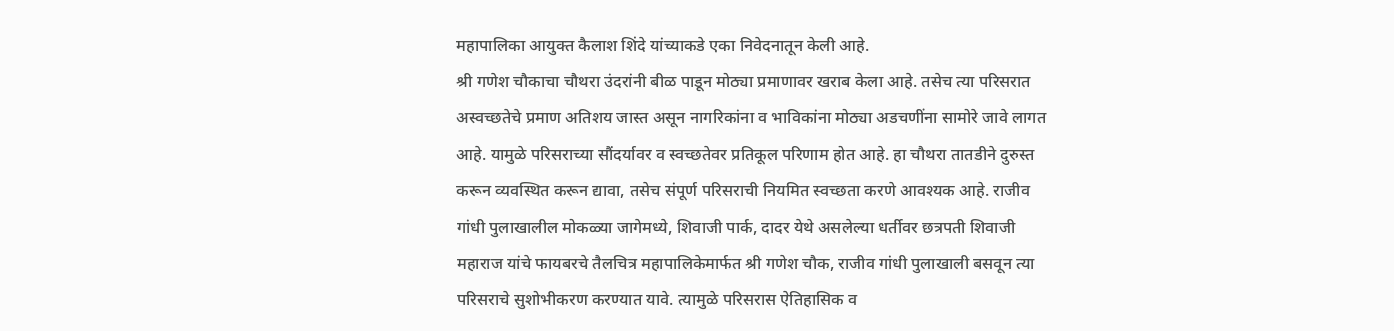महापालिका आयुक्त कैलाश शिंदे यांच्याकडे एका निवेदनातून केली आहे.
श्री गणेश चौकाचा चौथरा उंदरांनी बीळ पाडून मोठ्या प्रमाणावर खराब केला आहे. तसेच त्या परिसरात अस्वच्छतेचे प्रमाण अतिशय जास्त असून नागरिकांना व भाविकांना मोठ्या अडचणींना सामोरे जावे लागत आहे. यामुळे परिसराच्या सौंदर्यावर व स्वच्छतेवर प्रतिकूल परिणाम होत आहे. हा चौथरा तातडीने दुरुस्त करून व्यवस्थित करून द्यावा, तसेच संपूर्ण परिसराची नियमित स्वच्छता करणे आवश्यक आहे. राजीव गांधी पुलाखालील मोकळ्या जागेमध्ये, शिवाजी पार्क, दादर येथे असलेल्या धर्तीवर छत्रपती शिवाजी महाराज यांचे फायबरचे तैलचित्र महापालिकेमार्फत श्री गणेश चौक, राजीव गांधी पुलाखाली बसवून त्या परिसराचे सुशोभीकरण करण्यात यावे. त्यामुळे परिसरास ऐतिहासिक व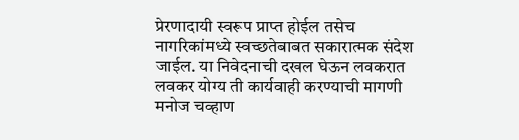प्रेरणादायी स्वरूप प्राप्त होईल तसेच नागरिकांमध्ये स्वच्छतेबाबत सकारात्मक संदेश जाईल. या निवेदनाची दखल घेऊन लवकरात लवकर योग्य ती कार्यवाही करण्याची मागणी मनोज चव्हाण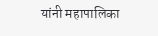यांनी महापालिका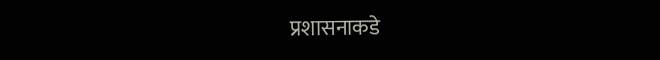प्रशासनाकडे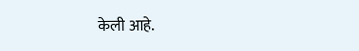केली आहे.